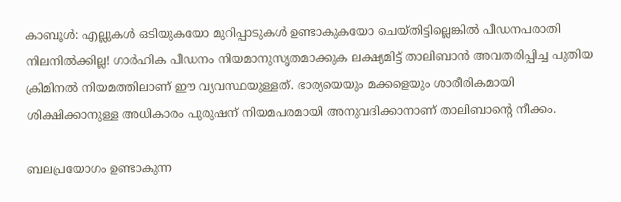കാബൂള്‍: എല്ലുകള്‍ ഒടിയുകയോ മുറിപ്പാടുകള്‍ ഉണ്ടാകുകയോ ചെയ്തിട്ടില്ലെങ്കില്‍ പീഡനപരാതി നിലനില്‍ക്കില്ല! ഗാര്‍ഹിക പീഡനം നിയമാനുസൃതമാക്കുക ലക്ഷ്യമിട്ട് താലിബാന്‍ അവതരിപ്പിച്ച പുതിയ ക്രിമിനല്‍ നിയമത്തിലാണ് ഈ വ്യവസ്ഥയുള്ളത്. ഭാര്യയെയും മക്കളെയും ശാരീരികമായി ശിക്ഷിക്കാനുള്ള അധികാരം പുരുഷന് നിയമപരമായി അനുവദിക്കാനാണ് താലിബാന്റെ നീക്കം.

ബലപ്രയോഗം ഉണ്ടാകുന്ന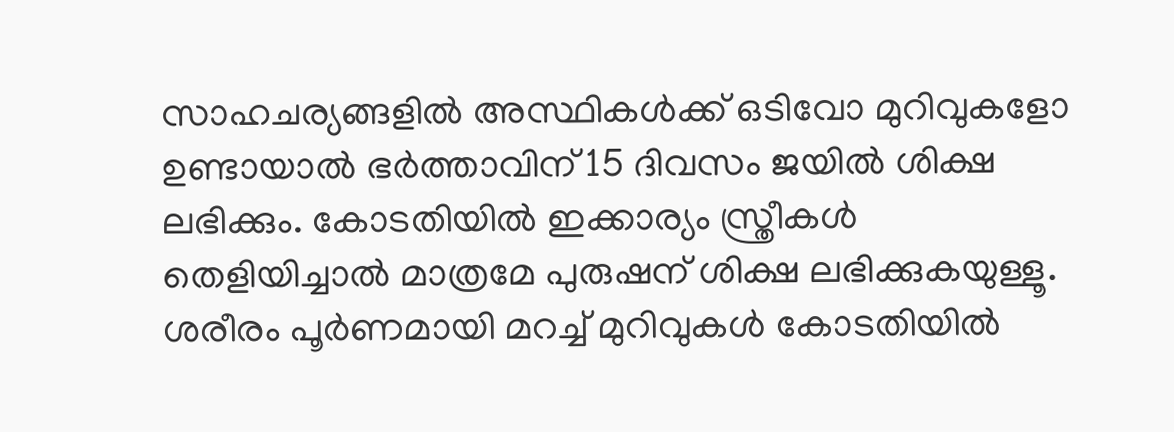സാഹചര്യങ്ങളില്‍ അസ്ഥികള്‍ക്ക് ഒടിവോ മുറിവുകളോ ഉണ്ടായാല്‍ ഭര്‍ത്താവിന് 15 ദിവസം ജയില്‍ ശിക്ഷ ലഭിക്കും. കോടതിയില്‍ ഇക്കാര്യം സ്ത്രീകള്‍ തെളിയിച്ചാല്‍ മാത്രമേ പുരുഷന് ശിക്ഷ ലഭിക്കുകയുള്ളൂ. ശരീരം പൂര്‍ണമായി മറച്ച് മുറിവുകള്‍ കോടതിയില്‍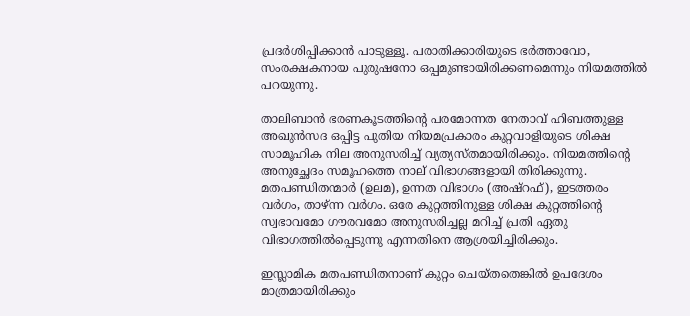പ്രദര്‍ശിപ്പിക്കാന്‍ പാടുള്ളൂ. പരാതിക്കാരിയുടെ ഭര്‍ത്താവോ, സംരക്ഷകനായ പുരുഷനോ ഒപ്പമുണ്ടായിരിക്കണമെന്നും നിയമത്തില്‍ പറയുന്നു.

താലിബാൻ ഭരണകൂടത്തിന്റെ പരമോന്നത നേതാവ് ഹിബത്തുള്ള അഖുൻസദ ഒപ്പിട്ട പുതിയ നിയമപ്രകാരം കുറ്റവാളിയുടെ ശിക്ഷ സാമൂഹിക നില അനുസരിച്ച് വ്യത്യസ്തമായിരിക്കും. നിയമത്തിന്റെ അനുച്ഛേദം സമൂഹത്തെ നാല് വിഭാഗങ്ങളായി തിരിക്കുന്നു. മതപണ്ഡിതന്മാർ (ഉലമ), ഉന്നത വിഭാഗം (അഷ്‌റഫ്), ഇടത്തരം വർഗം, താഴ്ന്ന വർഗം. ഒരേ കുറ്റത്തിനുള്ള ശിക്ഷ കുറ്റത്തിന്റെ സ്വഭാവമോ ഗൗരവമോ അനുസരിച്ചല്ല മറിച്ച് പ്രതി ഏതു വിഭാഗത്തിൽപ്പെടുന്നു എന്നതിനെ ആശ്രയിച്ചിരിക്കും.

ഇസ്ലാമിക മതപണ്ഡിതനാണ് കുറ്റം ചെയ്തതെങ്കിൽ ഉപദേശം മാത്രമായിരിക്കും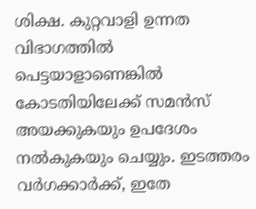ശിക്ഷ. കുറ്റവാളി ഉന്നത വിഭാഗത്തിൽ പെട്ടയാളാണെങ്കിൽ കോടതിയിലേക്ക് സമൻസ് അയക്കുകയും ഉപദേശം നൽകുകയും ചെയ്യും. ഇടത്തരം വർഗക്കാർക്ക്, ഇതേ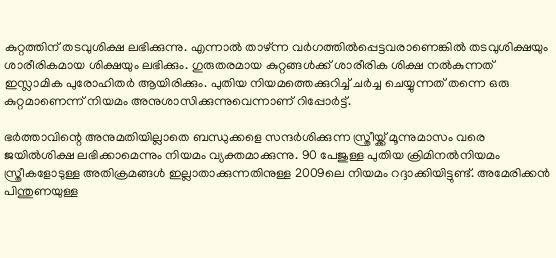കുറ്റത്തിന് തടവുശിക്ഷ ലഭിക്കുന്നു. എന്നാൽ താഴ്ന്ന വർഗത്തിൽപ്പെട്ടവരാണെങ്കിൽ തടവുശിക്ഷയും ശാരീരികമായ ശിക്ഷയും ലഭിക്കും. ഗുരുതരമായ കുറ്റങ്ങൾക്ക് ശാരീരിക ശിക്ഷ നൽകുന്നത് ഇസ്ലാമിക പുരോഹിതർ ആയിരിക്കും. പുതിയ നിയമത്തെക്കുറിച്ച് ചർച്ച ചെയ്യുന്നത് തന്നെ ഒരു കുറ്റമാണെന്ന് നിയമം അനുശാസിക്കുന്നുവെന്നാണ് റിപ്പോർട്ട്.

ഭർത്താവിന്റെ അനുമതിയില്ലാതെ ബന്ധുക്കളെ സന്ദർശിക്കുന്ന സ്ത്രീയ്ക്ക് മൂന്നുമാസം വരെ ജയിൽശിക്ഷ ലഭിക്കാമെന്നും നിയമം വ്യക്തമാക്കുന്നു. 90 പേജുള്ള പുതിയ ക്രിമിനൽനിയമം സ്ത്രീകളോടുള്ള അതിക്രമങ്ങൾ ഇല്ലാതാക്കുന്നതിനുള്ള 2009ലെ നിയമം റദ്ദാക്കിയിട്ടുണ്ട്. അമേരിക്കൻ പിന്തുണയുള്ള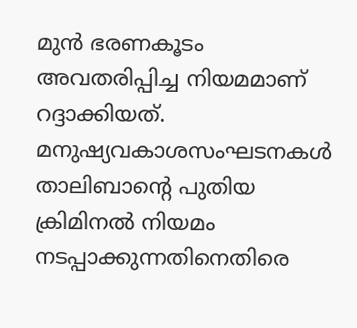മുൻ ഭരണകൂടം അവതരിപ്പിച്ച നിയമമാണ് റദ്ദാക്കിയത്. മനുഷ്യവകാശസംഘടനകൾ താലിബാന്റെ പുതിയ ക്രിമിനൽ നിയമം നടപ്പാക്കുന്നതിനെതിരെ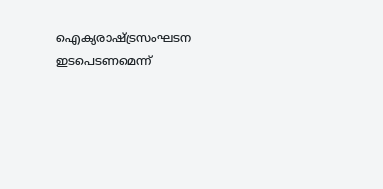ഐക്യരാഷ്ട്രസംഘടന ഇടപെടണമെന്ന്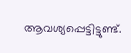ആവശ്യപ്പെട്ടിട്ടുണ്ട്.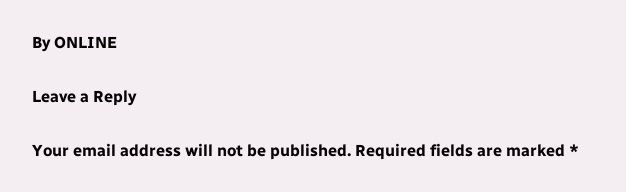By ONLINE

Leave a Reply

Your email address will not be published. Required fields are marked *